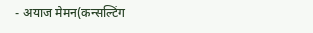- अयाज मेमन(कन्सल्टिंग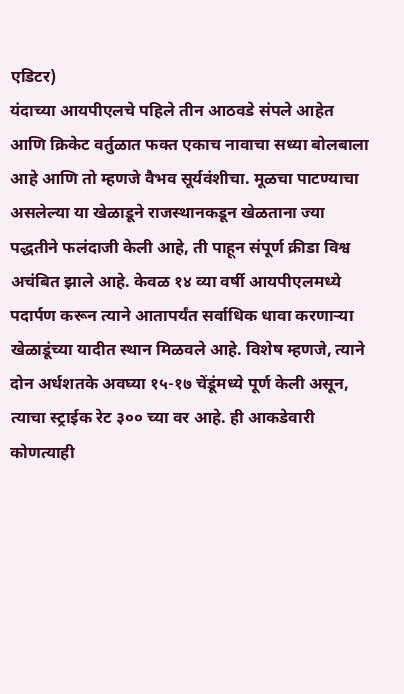एडिटर)
यंदाच्या आयपीएलचे पहिले तीन आठवडे संपले आहेत आणि क्रिकेट वर्तुळात फक्त एकाच नावाचा सध्या बोलबाला आहे आणि तो म्हणजे वैभव सूर्यवंशीचा. मूळचा पाटण्याचा असलेल्या या खेळाडूने राजस्थानकडून खेळताना ज्या पद्धतीने फलंदाजी केली आहे, ती पाहून संपूर्ण क्रीडा विश्व अचंबित झाले आहे. केवळ १४ व्या वर्षी आयपीएलमध्ये पदार्पण करून त्याने आतापर्यंत सर्वाधिक धावा करणाऱ्या खेळाडूंच्या यादीत स्थान मिळवले आहे. विशेष म्हणजे, त्याने दोन अर्धशतके अवघ्या १५-१७ चेंडूंमध्ये पूर्ण केली असून, त्याचा स्ट्राईक रेट ३०० च्या वर आहे. ही आकडेवारी कोणत्याही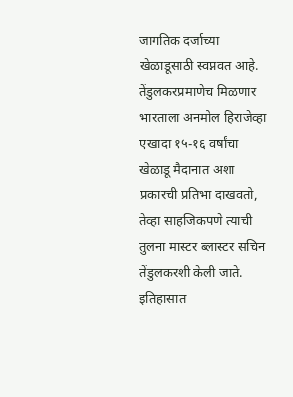जागतिक दर्जाच्या खेळाडूसाठी स्वप्नवत आहे.
तेंडुलकरप्रमाणेच मिळणार भारताला अनमोल हिराजेव्हा एखादा १५-१६ वर्षांचा खेळाडू मैदानात अशा प्रकारची प्रतिभा दाखवतो, तेव्हा साहजिकपणे त्याची तुलना मास्टर ब्लास्टर सचिन तेंडुलकरशी केली जाते. इतिहासात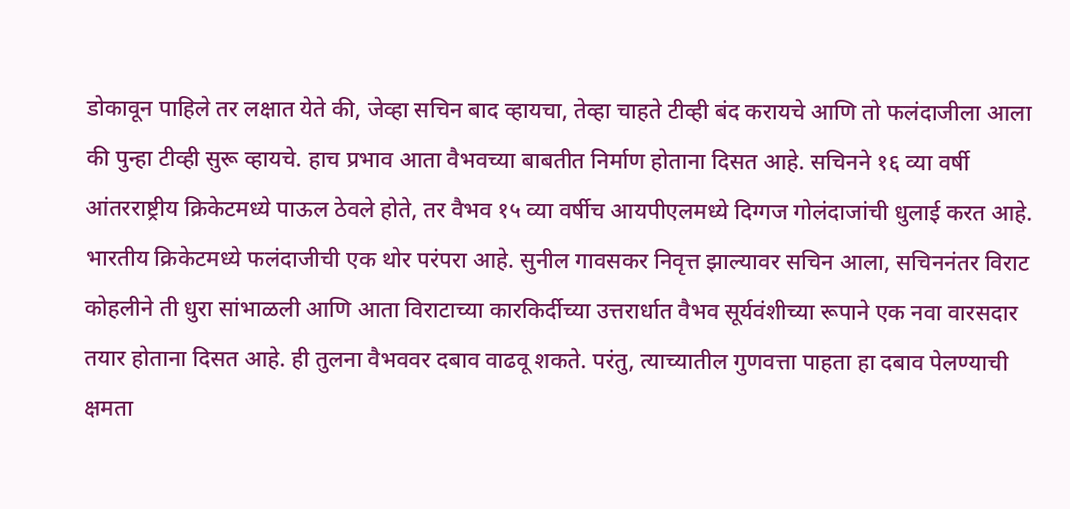डोकावून पाहिले तर लक्षात येते की, जेव्हा सचिन बाद व्हायचा, तेव्हा चाहते टीव्ही बंद करायचे आणि तो फलंदाजीला आला की पुन्हा टीव्ही सुरू व्हायचे. हाच प्रभाव आता वैभवच्या बाबतीत निर्माण होताना दिसत आहे. सचिनने १६ व्या वर्षी आंतरराष्ट्रीय क्रिकेटमध्ये पाऊल ठेवले होते, तर वैभव १५ व्या वर्षीच आयपीएलमध्ये दिग्गज गोलंदाजांची धुलाई करत आहे.
भारतीय क्रिकेटमध्ये फलंदाजीची एक थोर परंपरा आहे. सुनील गावसकर निवृत्त झाल्यावर सचिन आला, सचिननंतर विराट कोहलीने ती धुरा सांभाळली आणि आता विराटाच्या कारकिर्दीच्या उत्तरार्धात वैभव सूर्यवंशीच्या रूपाने एक नवा वारसदार तयार होताना दिसत आहे. ही तुलना वैभववर दबाव वाढवू शकते. परंतु, त्याच्यातील गुणवत्ता पाहता हा दबाव पेलण्याची क्षमता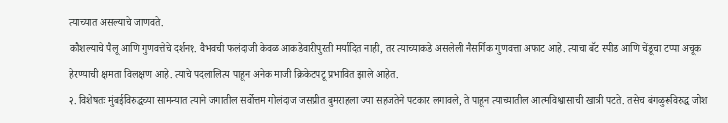त्याच्यात असल्याचे जाणवते.
कौशल्याचे पैलू आणि गुणवत्तेचे दर्शन१. वैभवची फलंदाजी केवळ आकडेवारीपुरती मर्यादित नाही, तर त्याच्याकडे असलेली नैसर्गिक गुणवत्ता अफाट आहे. त्याचा बॅट स्पीड आणि चेंडूचा टप्पा अचूक हेरण्याची क्षमता विलक्षण आहे. त्याचे पदलालित्य पाहून अनेक माजी क्रिकेटपटू प्रभावित झाले आहेत.
२. विशेषतः मुंबईविरुद्धच्या सामन्यात त्याने जगातील सर्वोत्तम गोलंदाज जसप्रीत बुमराहला ज्या सहजतेने पटकार लगावले, ते पाहून त्याच्यातील आत्मविश्वासाची खात्री पटते. तसेच बंगळुरूविरुद्ध जोश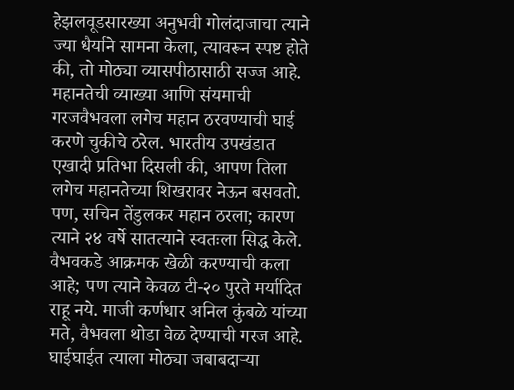हेझलवूडसारख्या अनुभवी गोलंदाजाचा त्याने ज्या धैर्याने सामना केला, त्यावरून स्पष्ट होते की, तो मोठ्या व्यासपीठासाठी सज्ज आहे.
महानतेची व्याख्या आणि संयमाची गरजवैभवला लगेच महान ठरवण्याची घाई करणे चुकीचे ठरेल. भारतीय उपखंडात एखादी प्रतिभा दिसली की, आपण तिला लगेच महानतेच्या शिखरावर नेऊन बसवतो. पण, सचिन तेंडुलकर महान ठरला; कारण त्याने २४ वर्षे सातत्याने स्वतःला सिद्ध केले. वैभवकडे आक्रमक खेळी करण्याची कला आहे; पण त्याने केवळ टी-२० पुरते मर्यादित राहू नये. माजी कर्णधार अनिल कुंबळे यांच्या मते, वैभवला थोडा वेळ देण्याची गरज आहे. घाईघाईत त्याला मोठ्या जबाबदाऱ्या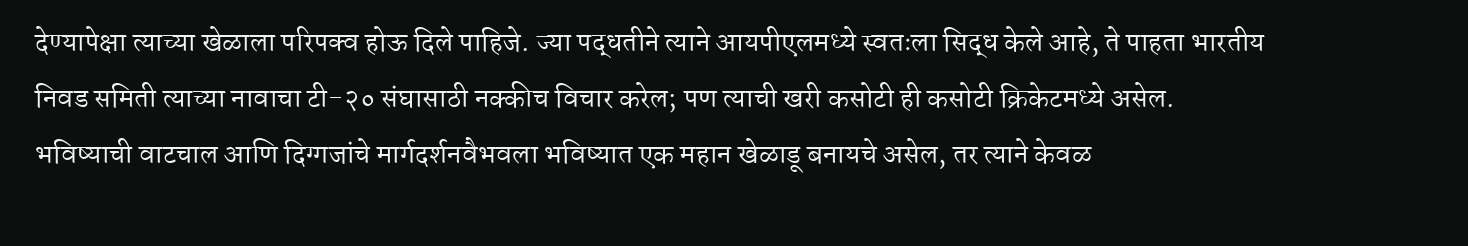देण्यापेक्षा त्याच्या खेळाला परिपक्व होऊ दिले पाहिजे. ज्या पद्धतीने त्याने आयपीएलमध्ये स्वतःला सिद्ध केले आहे, ते पाहता भारतीय निवड समिती त्याच्या नावाचा टी-२० संघासाठी नक्कीच विचार करेल; पण त्याची खरी कसोटी ही कसोटी क्रिकेटमध्ये असेल.
भविष्याची वाटचाल आणि दिग्गजांचे मार्गदर्शनवैभवला भविष्यात एक महान खेळाडू बनायचे असेल, तर त्याने केवळ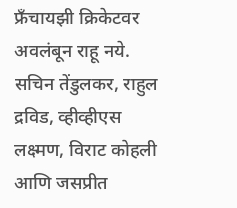फ्रँचायझी क्रिकेटवर अवलंबून राहू नये. सचिन तेंडुलकर, राहुल द्रविड, व्हीव्हीएस लक्ष्मण, विराट कोहली आणि जसप्रीत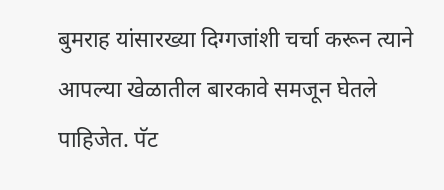बुमराह यांसारख्या दिग्गजांशी चर्चा करून त्याने आपल्या खेळातील बारकावे समजून घेतले पाहिजेत. पॅट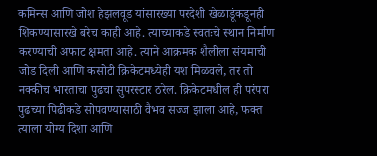कमिन्स आणि जोश हेझलवूड यांसारख्या परदेशी खेळाडूंकडूनही शिकण्यासारखे बरेच काही आहे. त्याच्याकडे स्वतःचे स्थान निर्माण करण्याची अफाट क्षमता आहे. त्याने आक्रमक शैलीला संयमाची जोड दिली आणि कसोटी क्रिकेटमध्येही यश मिळवले, तर तो नक्कीच भारताचा पुढचा सुपरस्टार ठरेल. क्रिकेटमधील ही परंपरा पुढच्या पिढीकडे सोपवण्यासाठी वैभव सज्ज झाला आहे, फक्त त्याला योग्य दिशा आणि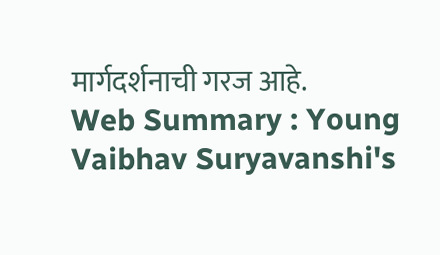मार्गदर्शनाची गरज आहे.
Web Summary : Young Vaibhav Suryavanshi's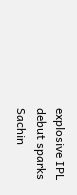explosive IPL debut sparks Sachin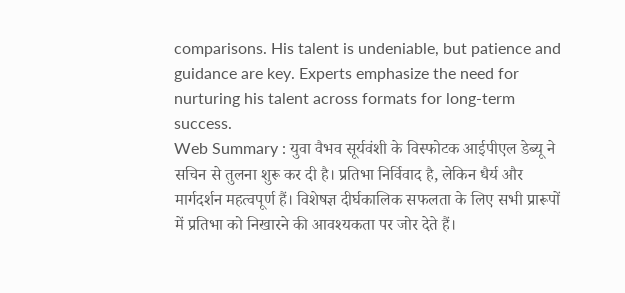comparisons. His talent is undeniable, but patience and guidance are key. Experts emphasize the need for nurturing his talent across formats for long-term success.
Web Summary : युवा वैभव सूर्यवंशी के विस्फोटक आईपीएल डेब्यू ने सचिन से तुलना शुरू कर दी है। प्रतिभा निर्विवाद है, लेकिन धैर्य और मार्गदर्शन महत्वपूर्ण हैं। विशेषज्ञ दीर्घकालिक सफलता के लिए सभी प्रारूपों में प्रतिभा को निखारने की आवश्यकता पर जोर देते हैं।